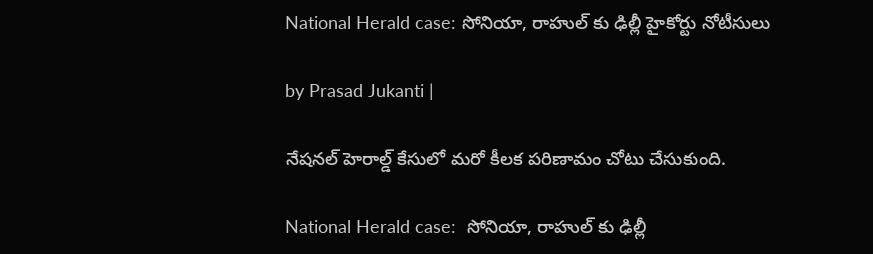National Herald case: సోనియా, రాహుల్ కు ఢిల్లీ హైకోర్టు నోటీసులు

by Prasad Jukanti |

నేషనల్ హెరాల్డ్ కేసులో మరో కీలక పరిణామం చోటు చేసుకుంది.

National Herald case:  సోనియా, రాహుల్ కు ఢిల్లీ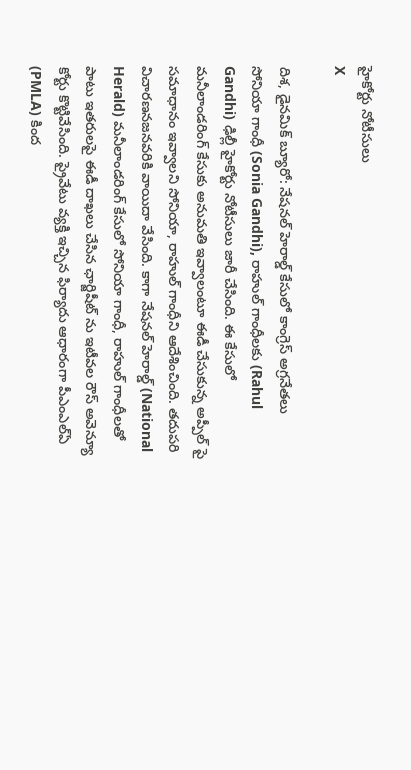హైకోర్టు నోటీసులు
X

దిశ, డైనమిక్ బ్యూరో: నేషనల్ హెరాల్డ్ కేసులో కాంగ్రెస్ అగ్రనేతలు సోనియా గాంధీ (Sonia Gandhi), రాహుల్ గాంధీలకు (Rahul Gandhi) ఢిల్లీ హైకోర్టు నోటీసులు జారీ చేసింది. ఈ కేసులో మనీలాండరింగ్ కేసుకు అనుమతి ఇవ్వాలంటూ ఈడీ చేసుకున్న అప్పీల్ పై సమాధానం ఇవ్వాలని సోనియా, రాహుల్ గాంధీని ఆదేశించింది. తదుపరి విచారణనజనవరికి వాయిదా వేసింది. కాగా నేషనల్ హెరాల్డ్ (National Herald) మనీలాండరింగ్ కేసులో సోనియా గాంధీ, రాహుల్ గాంధీలతో పాటు ఇతరులపై ఈడీ దాఖలు చేసిన ఛార్జిషీట్ ను ఇటీవల రౌస్ అవెన్యూ కోర్టు కొట్టివేసింది. ప్రైవేటు వ్యక్తి ఇచ్చిన ఫిర్యాదు ఆధారంగా పీఎంఎల్‌ఏ (PMLA) కింద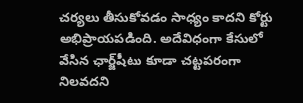చర్యలు తీసుకోవడం సాధ్యం కాదని కోర్టు అభిప్రాయపడింది. అదేవిధంగా కేసులో వేసిన ఛార్జ్‌షీటు కూడా చట్టపరంగా నిలవదని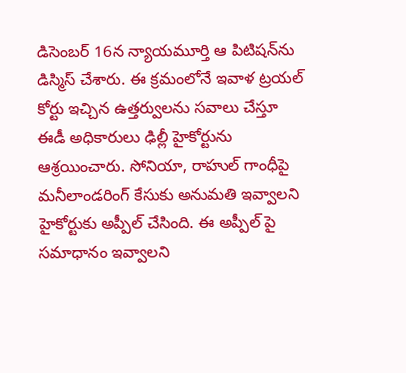డిసెంబర్ 16న న్యాయమూర్తి ఆ పిటిషన్‌ను డిస్మిస్ చేశారు. ఈ క్రమంలోనే ఇవాళ ట్రయల్ కోర్టు ఇచ్చిన ఉత్తర్వులను సవాలు చేస్తూ ఈడీ అధికారులు ఢిల్లీ హైకోర్టును ఆశ్రయించారు. సోనియా, రాహుల్ గాంధీపై మనీలాండరింగ్ కేసుకు అనుమతి ఇవ్వాలని హైకోర్టుకు అప్పీల్ చేసింది. ఈ అప్పీల్ పై సమాధానం ఇవ్వాలని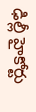ఢిల్లీ హైకోర్టు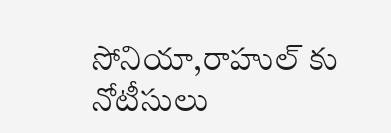సోనియా,రాహుల్ కు నోటీసులు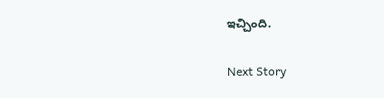ఇచ్చింది.

Next Story